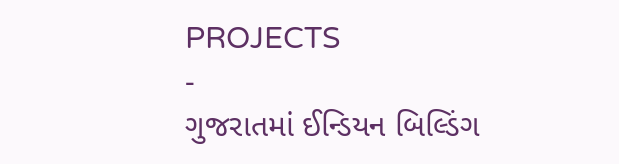PROJECTS
-
ગુજરાતમાં ઈન્ડિયન બિલ્ડિંગ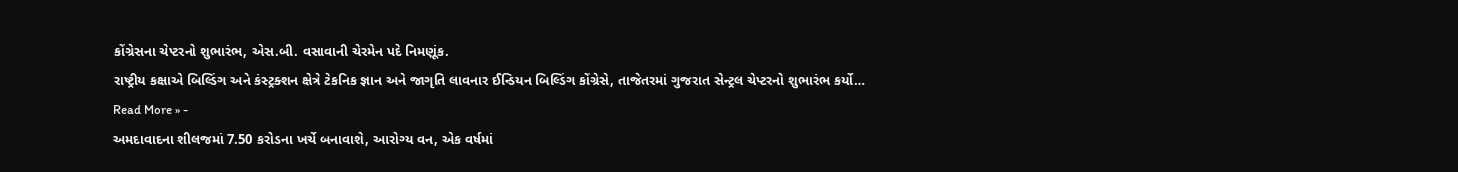કોંગ્રેસના ચેપ્ટરનો શુભારંભ, એસ.બી. વસાવાની ચેરમેન પદે નિમણૂંક.
રાષ્ટ્રીય કક્ષાએ બિલ્ડિંગ અને કંસ્ટ્રક્શન ક્ષેત્રે ટેકનિક જ્ઞાન અને જાગૃતિ લાવનાર ઈન્ડિયન બિલ્ડિંગ કોંગ્રેસે, તાજેતરમાં ગુજરાત સેન્ટ્રલ ચેપ્ટરનો શુભારંભ કર્યો…
Read More » -
અમદાવાદના શીલજમાં 7.50 કરોડના ખર્ચે બનાવાશે, આરોગ્ય વન, એક વર્ષમાં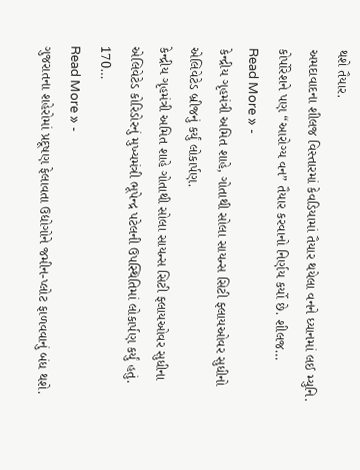થશે તૈયાર.
અમદાવાદના શીલજ વિસ્તારમાં કેવડિયામાં તૈયાર થયેલા વનને ધ્યાનમાં લઈ મ્યુનિ. કોર્પોરેશને પણ “આરોગ્ય વન” તૈયાર કરવાનો નિર્ણય કર્યો છે. શીલજ…
Read More » -
કેન્દ્રીય ગૃહમંત્રી અમિત શાહે, ગોતાથી સોલા સાયન્સ સિટી ફ્લાયઓવર સુધીનો એલિવેટેડ બ્રીજનું કર્યું લોકાર્પણ.
કેન્દ્રીય ગૃહમંત્રી અમિત શાહે ગોતાથી સોલા સાયન્સ સિટી ફ્લાયઓવર સુધીના એલિવેટેડ કોરિડોરનું મુખ્યમંત્રી ભૂપેન્દ્ર પટેલની ઉપસ્થિતિમાં લોકાર્પણ કર્યું હતું. 170…
Read More » -
ગુજરાતના શહેરોમાં પ્રદૂષણ ફેલાવતા ઉદ્યોગોને જમીન-પ્લોટ ફાળવવાનું બંધ થશે.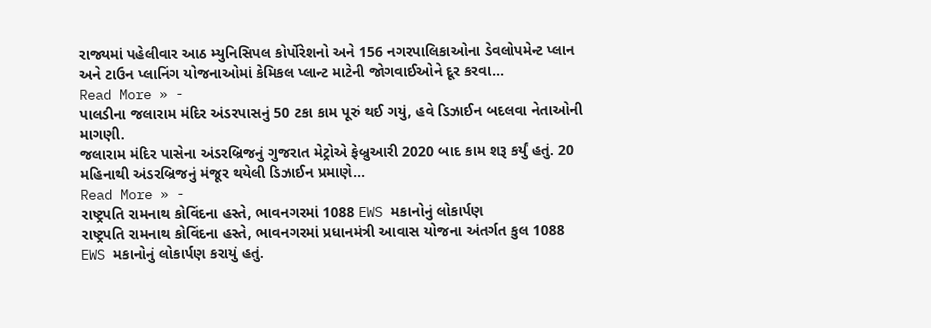રાજ્યમાં પહેલીવાર આઠ મ્યુનિસિપલ કોર્પોરેશનો અને 156 નગરપાલિકાઓના ડેવલોપમેન્ટ પ્લાન અને ટાઉન પ્લાનિંગ યોજનાઓમાં કેમિકલ પ્લાન્ટ માટેની જોગવાઈઓને દૂર કરવા…
Read More » -
પાલડીના જલારામ મંદિર અંડરપાસનું 50 ટકા કામ પૂરું થઈ ગયું, હવે ડિઝાઈન બદલવા નેતાઓની માગણી.
જલારામ મંદિર પાસેના અંડરબ્રિજનું ગુજરાત મેટ્રોએ ફેબ્રુઆરી 2020 બાદ કામ શરૂ કર્યું હતું. 20 મહિનાથી અંડરબ્રિજનું મંજૂર થયેલી ડિઝાઈન પ્રમાણે…
Read More » -
રાષ્ટ્રપતિ રામનાથ કોવિંદના હસ્તે, ભાવનગરમાં 1088 EWS મકાનોનું લોકાર્પણ
રાષ્ટ્રપતિ રામનાથ કોવિંદના હસ્તે, ભાવનગરમાં પ્રધાનમંત્રી આવાસ યોજના અંતર્ગત કુલ 1088 EWS મકાનોનું લોકાર્પણ કરાયું હતું.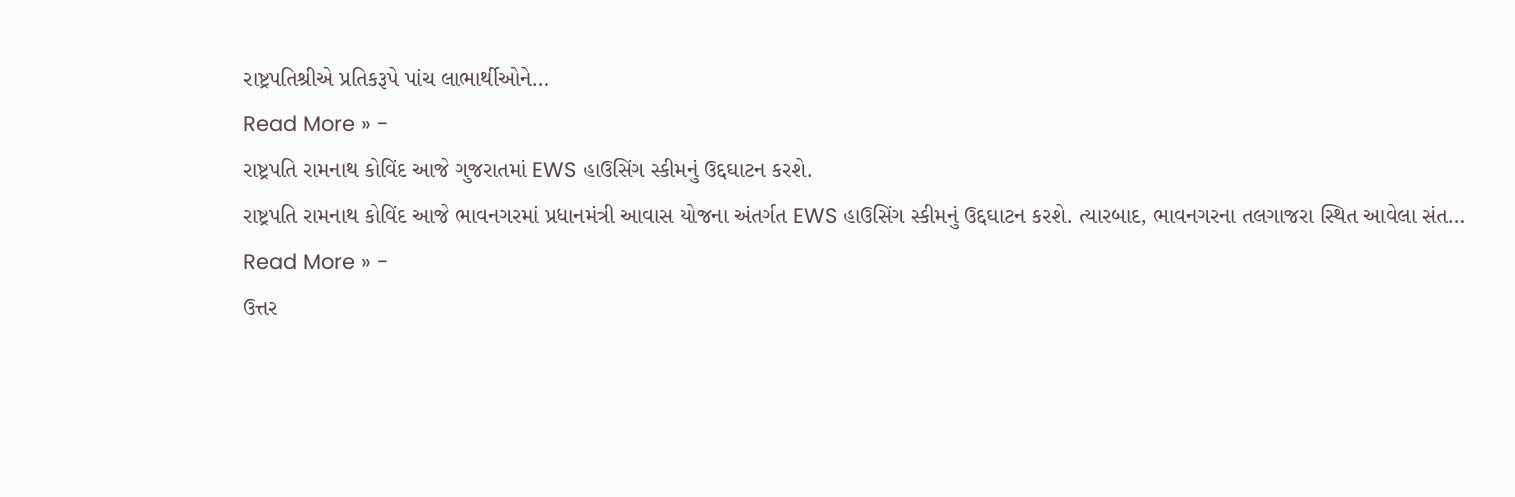રાષ્ટ્રપતિશ્રીએ પ્રતિકરૂપે પાંચ લાભાર્થીઓને…
Read More » -
રાષ્ટ્રપતિ રામનાથ કોવિંદ આજે ગુજરાતમાં EWS હાઉસિંગ સ્કીમનું ઉદ્દઘાટન કરશે.
રાષ્ટ્રપતિ રામનાથ કોવિંદ આજે ભાવનગરમાં પ્રધાનમંત્રી આવાસ યોજના અંતર્ગત EWS હાઉસિંગ સ્કીમનું ઉદ્દઘાટન કરશે. ત્યારબાદ, ભાવનગરના તલગાજરા સ્થિત આવેલા સંત…
Read More » -
ઉત્તર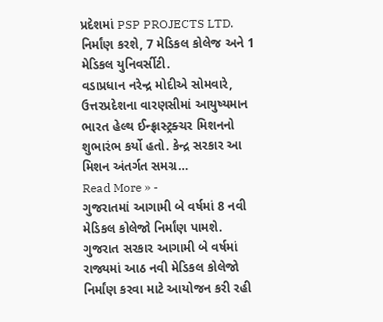પ્રદેશમાં PSP PROJECTS LTD. નિર્માંણ કરશે, 7 મેડિકલ કોલેજ અને 1 મેડિકલ યુનિવર્સીટી.
વડાપ્રધાન નરેન્દ્ર મોદીએ સોમવારે, ઉત્તરપ્રદેશના વારણસીમાં આયુષ્યમાન ભારત હેલ્થ ઈન્ફ્રાસ્ટ્રક્ચર મિશનનો શુભારંભ કર્યો હતો. કેન્દ્ર સરકાર આ મિશન અંતર્ગત સમગ્ર…
Read More » -
ગુજરાતમાં આગામી બે વર્ષમાં 8 નવી મેડિકલ કોલેજો નિર્માંણ પામશે.
ગુજરાત સરકાર આગામી બે વર્ષમાં રાજ્યમાં આઠ નવી મેડિકલ કોલેજો નિર્માંણ કરવા માટે આયોજન કરી રહી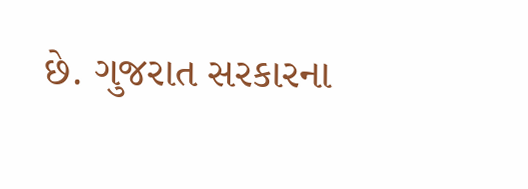છે. ગુજરાત સરકારના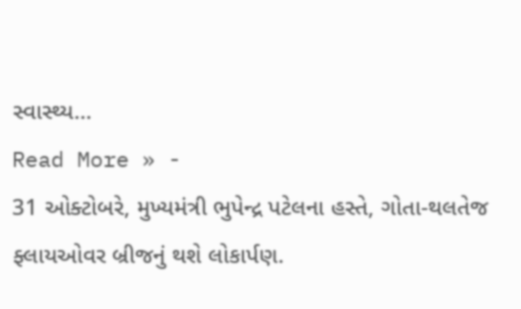સ્વાસ્થ્ય…
Read More » -
31 ઓક્ટોબરે, મુખ્યમંત્રી ભુપેન્દ્ર પટેલના હસ્તે, ગોતા-થલતેજ ફ્લાયઓવર બ્રીજનું થશે લોકાર્પણ.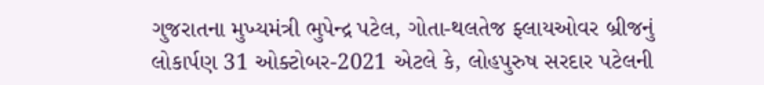ગુજરાતના મુખ્યમંત્રી ભુપેન્દ્ર પટેલ, ગોતા-થલતેજ ફ્લાયઓવર બ્રીજનું લોકાર્પણ 31 ઓક્ટોબર-2021 એટલે કે, લોહપુરુષ સરદાર પટેલની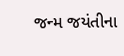જન્મ જયંતીના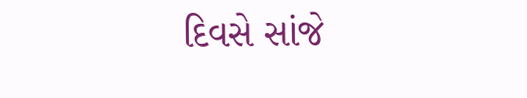દિવસે સાંજે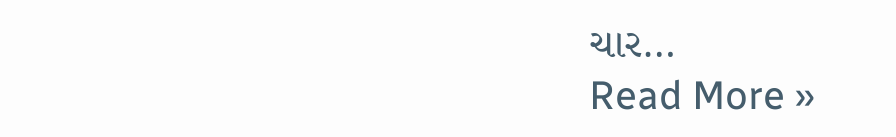ચાર…
Read More »